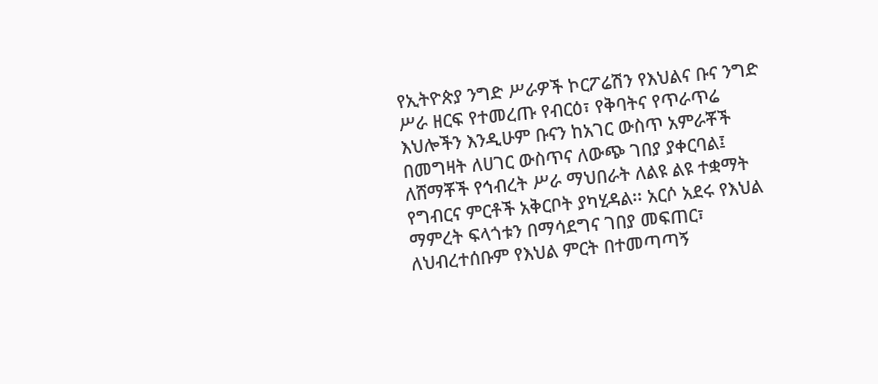የኢትዮጵያ ንግድ ሥራዎች ኮርፖሬሽን የእህልና ቡና ንግድ ሥራ ዘርፍ የተመረጡ የብርዕ፣ የቅባትና የጥራጥሬ እህሎችን እንዲሁም ቡናን ከአገር ውስጥ አምራቾች በመግዛት ለሀገር ውስጥና ለውጭ ገበያ ያቀርባል፤ ለሸማቾች የኅብረት ሥራ ማህበራት ለልዩ ልዩ ተቋማት የግብርና ምርቶች አቅርቦት ያካሂዳል፡፡ አርሶ አደሩ የእህል ማምረት ፍላጎቱን በማሳደግና ገበያ መፍጠር፣ ለህብረተሰቡም የእህል ምርት በተመጣጣኝ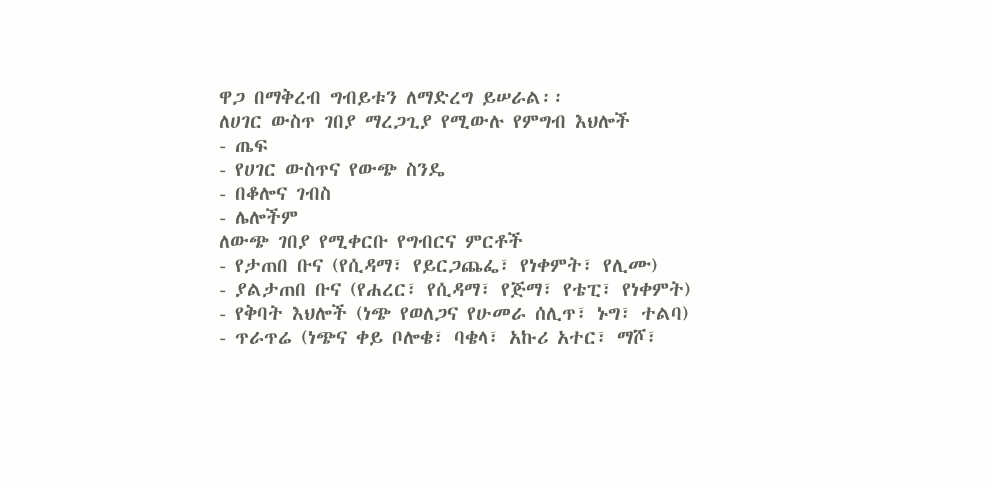ዋጋ በማቅረብ ግብይቱን ለማድረግ ይሠራል፡፡
ለሀገር ውስጥ ገበያ ማረጋጊያ የሚውሉ የምግብ እህሎች
- ጤፍ
- የሀገር ውስጥና የውጭ ስንዴ
- በቆሎና ገብስ
- ሌሎችም
ለውጭ ገበያ የሚቀርቡ የግብርና ምርቶች
- የታጠበ ቡና (የሲዳማ፣ የይርጋጨፌ፣ የነቀምት፣ የሊሙ)
- ያልታጠበ ቡና (የሐረር፣ የሲዳማ፣ የጅማ፣ የቴፒ፣ የነቀምት)
- የቅባት እህሎች (ነጭ የወለጋና የሁመራ ሰሊጥ፣ ኑግ፣ ተልባ)
- ጥራጥሬ (ነጭና ቀይ ቦሎቄ፣ ባቄላ፣ አኩሪ አተር፣ ማሾ፣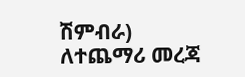ሽምብራ)
ለተጨማሪ መረጃ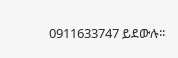0911633747 ይደውሉ፡፡